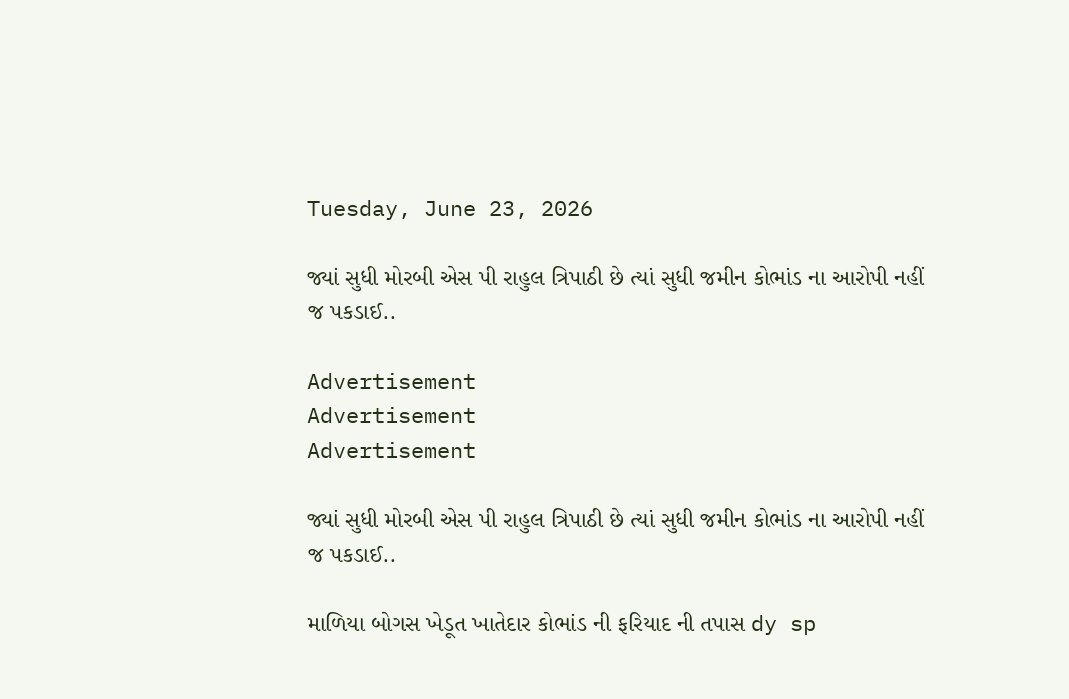Tuesday, June 23, 2026

જ્યાં સુધી મોરબી એસ પી રાહુલ ત્રિપાઠી છે ત્યાં સુધી જમીન કોભાંડ ના આરોપી નહીં જ પકડાઈ..

Advertisement
Advertisement
Advertisement

જ્યાં સુધી મોરબી એસ પી રાહુલ ત્રિપાઠી છે ત્યાં સુધી જમીન કોભાંડ ના આરોપી નહીં જ પકડાઈ..

માળિયા બોગસ ખેડૂત ખાતેદાર કોભાંડ ની ફરિયાદ ની તપાસ dy sp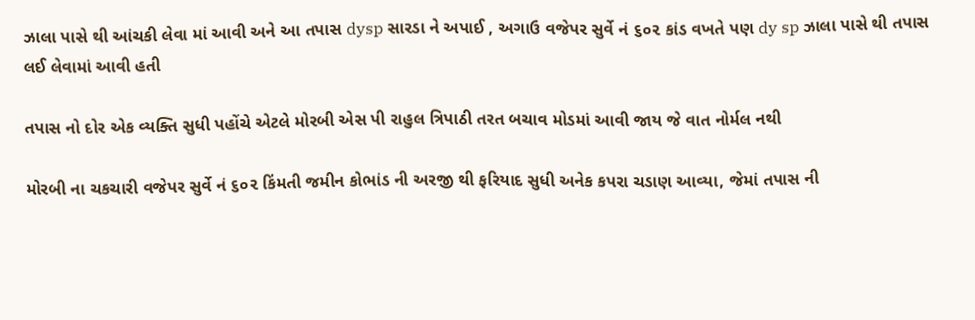ઝાલા પાસે થી આંચકી લેવા માં આવી અને આ તપાસ dysp સારડા ને અપાઈ , અગાઉ વજેપર સુર્વે નં ૬૦૨ કાંડ વખતે પણ dy sp ઝાલા પાસે થી તપાસ લઈ લેવામાં આવી હતી

તપાસ નો દોર એક વ્યક્તિ સુધી પહોંચે એટલે મોરબી એસ પી રાહુલ ત્રિપાઠી તરત બચાવ મોડમાં આવી જાય જે વાત નોર્મલ નથી

મોરબી ના ચકચારી વજેપર સુર્વે નં ૬૦૨ કિંમતી જમીન કોભાંડ ની અરજી થી ફરિયાદ સુધી અનેક કપરા ચડાણ આવ્યા, જેમાં તપાસ ની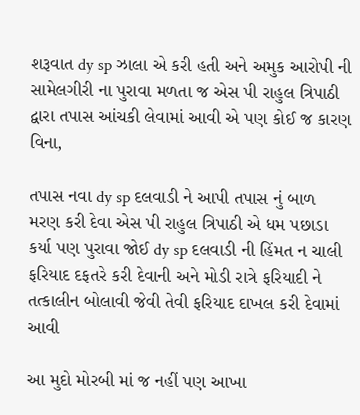શરૂવાત dy sp ઝાલા એ કરી હતી અને અમુક આરોપી ની સામેલગીરી ના પુરાવા મળતા જ એસ પી રાહુલ ત્રિપાઠી દ્વારા તપાસ આંચકી લેવામાં આવી એ પણ કોઈ જ કારણ વિના,

તપાસ નવા dy sp દલવાડી ને આપી તપાસ નું બાળ મરણ કરી દેવા એસ પી રાહુલ ત્રિપાઠી એ ધમ પછાડા કર્યા પણ પુરાવા જોઈ dy sp દલવાડી ની હિંમત ન ચાલી ફરિયાદ દફતરે કરી દેવાની અને મોડી રાત્રે ફરિયાદી ને તત્કાલીન બોલાવી જેવી તેવી ફરિયાદ દાખલ કરી દેવામાં આવી

આ મુદો મોરબી માં જ નહીં પણ આખા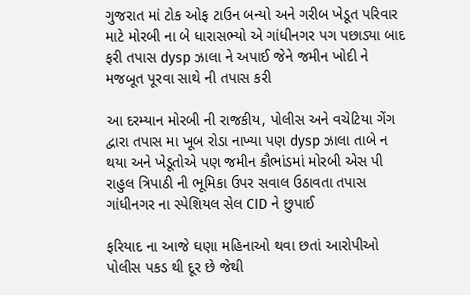ગુજરાત માં ટોક ઓફ ટાઉન બન્યો અને ગરીબ ખેડૂત પરિવાર માટે મોરબી ના બે ધારાસભ્યો એ ગાંધીનગર પગ પછાડ્યા બાદ ફરી તપાસ dysp ઝાલા ને અપાઈ જેને જમીન ખોદી ને મજબૂત પૂરવા સાથે ની તપાસ કરી

આ દરમ્યાન મોરબી ની રાજકીય, પોલીસ અને વચેટિયા ગેંગ દ્વારા તપાસ મા ખૂબ રોડા નાખ્યા પણ dysp ઝાલા તાબે ન થયા અને ખેડૂતોએ પણ જમીન કૌભાંડમાં મોરબી એસ પી રાહુલ ત્રિપાઠી ની ભૂમિકા ઉપર સવાલ ઉઠાવતા તપાસ ગાંધીનગર ના સ્પેશિયલ સેલ CID ને છુપાઈ

ફરિયાદ ના આજે ઘણા મહિનાઓ થવા છતાં આરોપીઓ પોલીસ પકડ થી દૂર છે જેથી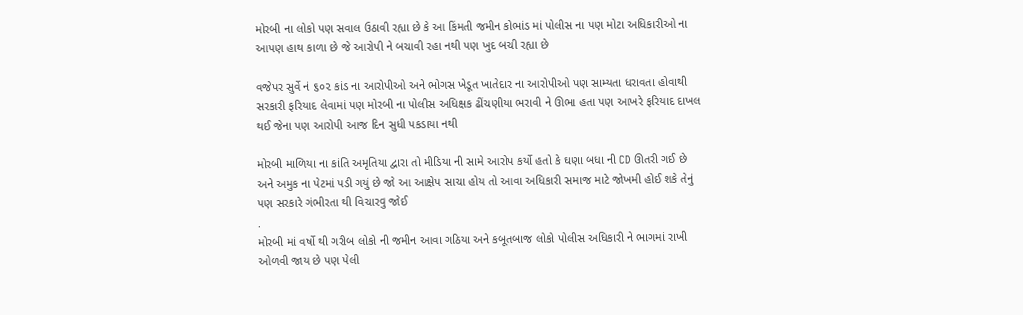મોરબી ના લોકો પણ સવાલ ઉઠાવી રહ્યા છે કે આ કિંમતી જમીન કોભાંડ માં પોલીસ ના પણ મોટા અધિકારીઓ ના આપણ હાથ કાળા છે જે આરોપી ને બચાવી રહા નથી પણ ખુદ બચી રહ્યા છે

વજેપર સુર્વે નં ૬૦૨ કાંડ ના આરોપીઓ અને ભોગસ ખેડૂત ખાતેદાર ના આરોપીઓ પણ સામ્યતા ધરાવતા હોવાથી સરકારી ફરિયાદ લેવામાં પણ મોરબી ના પોલીસ અધિક્ષક ઢીંચણીયા ભરાવી ને ઊભા હતા પણ આખરે ફરિયાદ દાખલ થઈ જેના પણ આરોપી આજ દિન સુધી પકડાયા નથી

મોરબી માળિયા ના કાંતિ અમૃતિયા દ્વારા તો મીડિયા ની સામે આરોપ કર્યો હતો કે ઘણા બધા ની CD ઊતરી ગઈ છે અને અમુક ના પેટમાં પડી ગયું છે જો આ આક્ષેપ સાચા હોય તો આવા અધિકારી સમાજ માટે જોખમી હોઈ શકે તેનું પણ સરકારે ગંભીરતા થી વિચારવુ જોઈ
.
મોરબી માં વર્ષો થી ગરીબ લોકો ની જમીન આવા ગઠિયા અને કબૂતબાજ લોકો પોલીસ અધિકારી ને ભાગમાં રાખી ઓળવી જાય છે પણ પેલી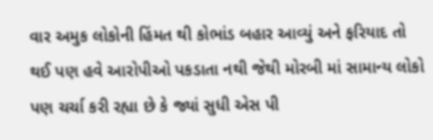વાર અમુક લોકોની હિંમત થી કોભાંડ બહાર આવ્યું અને ફરિયાદ તો થઈ પણ હવે આરોપીઓ પકડાતા નથી જેથી મોરબી માં સામાન્ય લોકો પણ ચર્ચા કરી રહ્યા છે કે જ્યાં સુધી એસ પી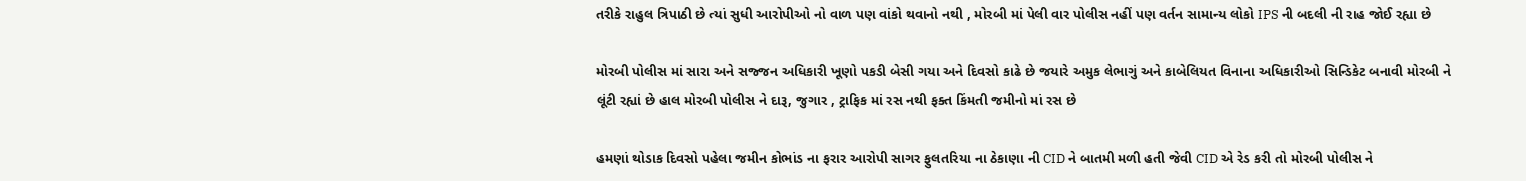તરીકે રાહુલ ત્રિપાઠી છે ત્યાં સુધી આરોપીઓ નો વાળ પણ વાંકો થવાનો નથી , મોરબી માં પેલી વાર પોલીસ નહીં પણ વર્તન સામાન્ય લોકો IPS ની બદલી ની રાહ જોઈ રહ્યા છે

મોરબી પોલીસ માં સારા અને સજ્જન અધિકારી ખૂણો પકડી બેસી ગયા અને દિવસો કાઢે છે જયારે અમુક લેભાગું અને કાબેલિયત વિનાના અધિકારીઓ સિન્ડિકેટ બનાવી મોરબી ને લૂંટી રહ્યાં છે હાલ મોરબી પોલીસ ને દારૂ, જુગાર , ટ્રાફિક માં રસ નથી ફક્ત કિંમતી જમીનો માં રસ છે

હમણાં થોડાક દિવસો પહેલા જમીન કોભાંડ ના ફરાર આરોપી સાગર ફુલતરિયા ના ઠેકાણા ની CID ને બાતમી મળી હતી જેવી CID એ રેડ કરી તો મોરબી પોલીસ ને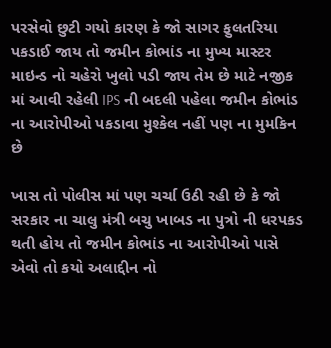પરસેવો છુટી ગયો કારણ કે જો સાગર ફુલતરિયા પકડાઈ જાય તો જમીન કોભાંડ ના મુખ્ય માસ્ટર માઇન્ડ નો ચહેરો ખુલો પડી જાય તેમ છે માટે નજીક માં આવી રહેલી IPS ની બદલી પહેલા જમીન કોભાંડ ના આરોપીઓ પકડાવા મુશ્કેલ નહીં પણ ના મુમકિન છે

ખાસ તો પોલીસ માં પણ ચર્ચા ઉઠી રહી છે કે જો સરકાર ના ચાલુ મંત્રી બચુ ખાબડ ના પુત્રો ની ધરપકડ થતી હોય તો જમીન કોભાંડ ના આરોપીઓ પાસે એવો તો કયો અલાદ્દીન નો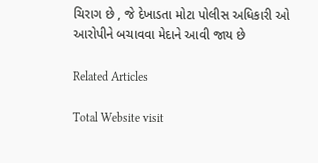ચિરાગ છે , જે દેખાડતા મોટા પોલીસ અધિકારી ઓ આરોપીને બચાવવા મેદાને આવી જાય છે

Related Articles

Total Website visit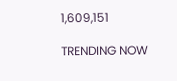1,609,151

TRENDING NOW